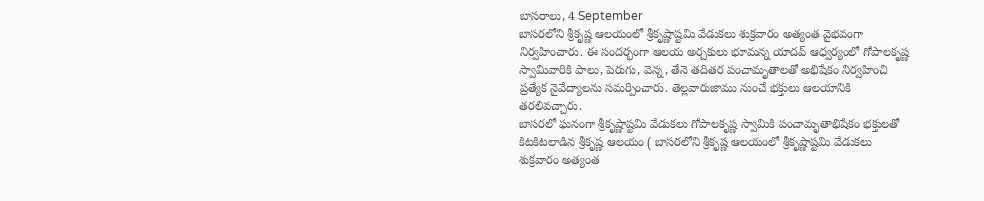బాసరాలు, 4 September
బాసరలోని శ్రీకృష్ణ ఆలయంలో శ్రీకృష్ణాష్టమి వేడుకలు శుక్రవారం అత్యంత వైభవంగా నిర్వహించారు. ఈ సందర్భంగా ఆలయ అర్చకులు భూమన్న యాదవ్ ఆధ్వర్యంలో గోపాలకృష్ణ స్వామివారికి పాలు, పెరుగు, వెన్న, తేనె తదితర పంచామృతాలతో అభిషేకం నిర్వహించి ప్రత్యేక నైవేద్యాలను సమర్పించారు. తెల్లవారుజాము నుంచే భక్తులు ఆలయానికి తరలివచ్చారు.
బాసరలో ఘనంగా శ్రీకృష్ణాష్టమి వేడుకలు గోపాలకృష్ణ స్వామికి పంచామృతాభిషేకం భక్తులతో కిటకిటలాడిన శ్రీకృష్ణ ఆలయం ( బాసరలోని శ్రీకృష్ణ ఆలయంలో శ్రీకృష్ణాష్టమి వేడుకలు శుక్రవారం అత్యంత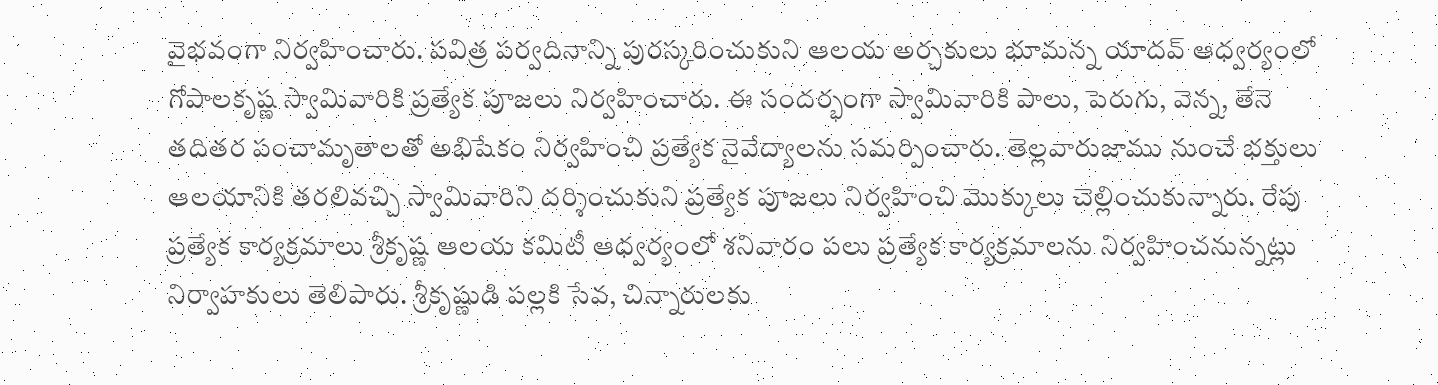వైభవంగా నిర్వహించారు. పవిత్ర పర్వదినాన్ని పురస్కరించుకుని ఆలయ అర్చకులు భూమన్న యాదవ్ ఆధ్వర్యంలో గోపాలకృష్ణ స్వామివారికి ప్రత్యేక పూజలు నిర్వహించారు. ఈ సందర్భంగా స్వామివారికి పాలు, పెరుగు, వెన్న, తేనె తదితర పంచామృతాలతో అభిషేకం నిర్వహించి ప్రత్యేక నైవేద్యాలను సమర్పించారు. తెల్లవారుజాము నుంచే భక్తులు ఆలయానికి తరలివచ్చి స్వామివారిని దర్శించుకుని ప్రత్యేక పూజలు నిర్వహించి మొక్కులు చెల్లించుకున్నారు. రేపు ప్రత్యేక కార్యక్రమాలు శ్రీకృష్ణ ఆలయ కమిటీ ఆధ్వర్యంలో శనివారం పలు ప్రత్యేక కార్యక్రమాలను నిర్వహించనున్నట్లు నిర్వాహకులు తెలిపారు. శ్రీకృష్ణుడి పల్లకి సేవ, చిన్నారులకు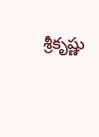శ్రీకృష్ణు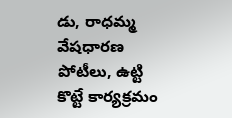డు, రాధమ్మ వేషధారణ పోటీలు, ఉట్టి కొట్టే కార్యక్రమం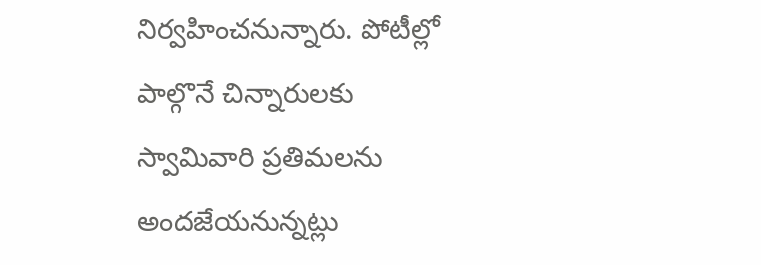నిర్వహించనున్నారు. పోటీల్లో పాల్గొనే చిన్నారులకు స్వామివారి ప్రతిమలను అందజేయనున్నట్లు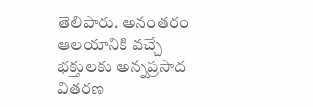తెలిపారు. అనంతరం ఆలయానికి వచ్చే భక్తులకు అన్నప్రసాద వితరణ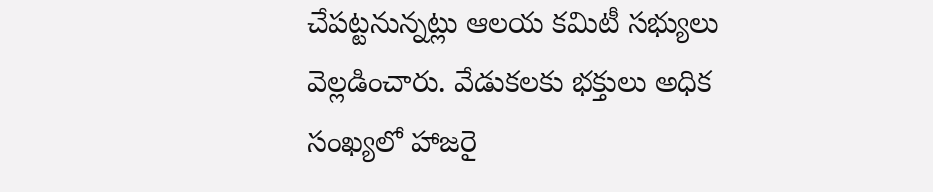చేపట్టనున్నట్లు ఆలయ కమిటీ సభ్యులు వెల్లడించారు. వేడుకలకు భక్తులు అధిక సంఖ్యలో హాజరై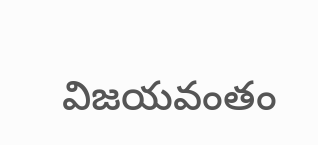విజయవంతం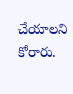చేయాలని కోరారు.